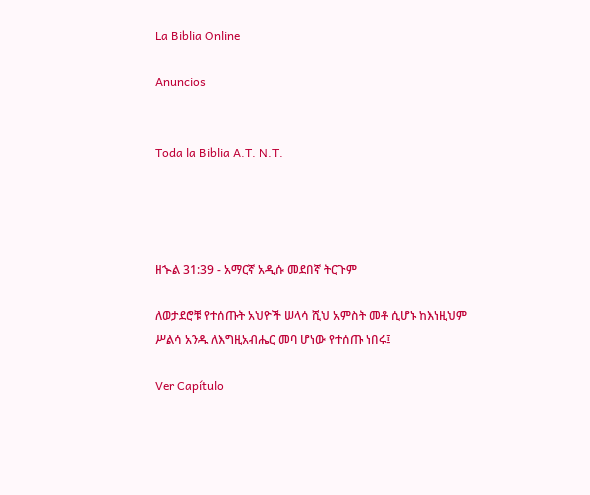La Biblia Online

Anuncios


Toda la Biblia A.T. N.T.




ዘኍል 31:39 - አማርኛ አዲሱ መደበኛ ትርጉም

ለወታደሮቹ የተሰጡት አህዮች ሠላሳ ሺህ አምስት መቶ ሲሆኑ ከእነዚህም ሥልሳ አንዱ ለእግዚአብሔር መባ ሆነው የተሰጡ ነበሩ፤

Ver Capítulo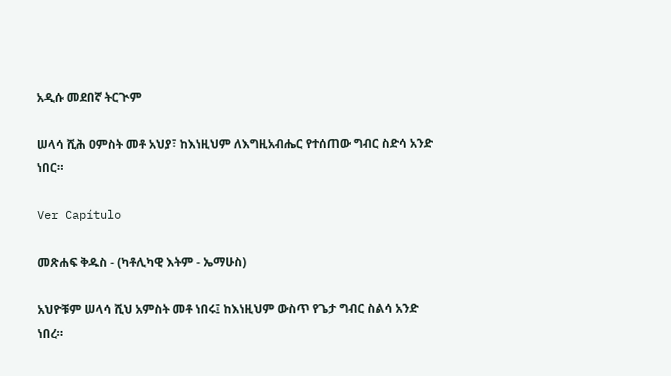አዲሱ መደበኛ ትርጒም

ሠላሳ ሺሕ ዐምስት መቶ አህያ፣ ከእነዚህም ለእግዚአብሔር የተሰጠው ግብር ስድሳ አንድ ነበር።

Ver Capítulo

መጽሐፍ ቅዱስ - (ካቶሊካዊ እትም - ኤማሁስ)

አህዮቹም ሠላሳ ሺህ አምስት መቶ ነበሩ፤ ከእነዚህም ውስጥ የጌታ ግብር ስልሳ አንድ ነበረ።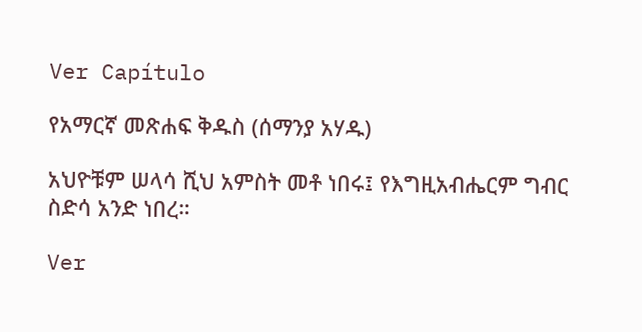Ver Capítulo

የአማርኛ መጽሐፍ ቅዱስ (ሰማንያ አሃዱ)

አህዮቹም ሠላሳ ሺህ አምስት መቶ ነበሩ፤ የእግዚአብሔርም ግብር ስድሳ አንድ ነበረ።

Ver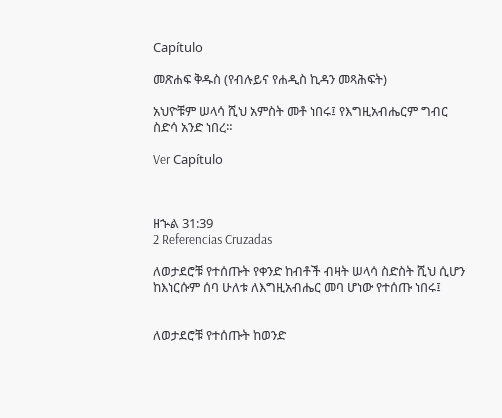Capítulo

መጽሐፍ ቅዱስ (የብሉይና የሐዲስ ኪዳን መጻሕፍት)

አህዮቹም ሠላሳ ሺህ አምስት መቶ ነበሩ፤ የእግዚአብሔርም ግብር ስድሳ አንድ ነበረ።

Ver Capítulo



ዘኍል 31:39
2 Referencias Cruzadas

ለወታደሮቹ የተሰጡት የቀንድ ከብቶች ብዛት ሠላሳ ስድስት ሺህ ሲሆን ከእነርሱም ሰባ ሁለቱ ለእግዚአብሔር መባ ሆነው የተሰጡ ነበሩ፤


ለወታደሮቹ የተሰጡት ከወንድ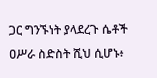ጋር ግንኙነት ያላደረጉ ሴቶች ዐሥራ ስድስት ሺህ ሲሆኑ፥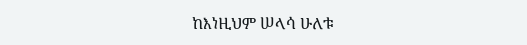ከእነዚህም ሠላሳ ሁለቱ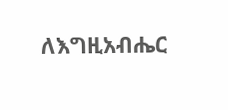ለእግዚአብሔር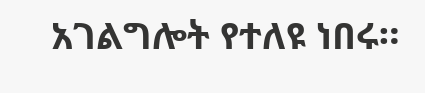አገልግሎት የተለዩ ነበሩ።